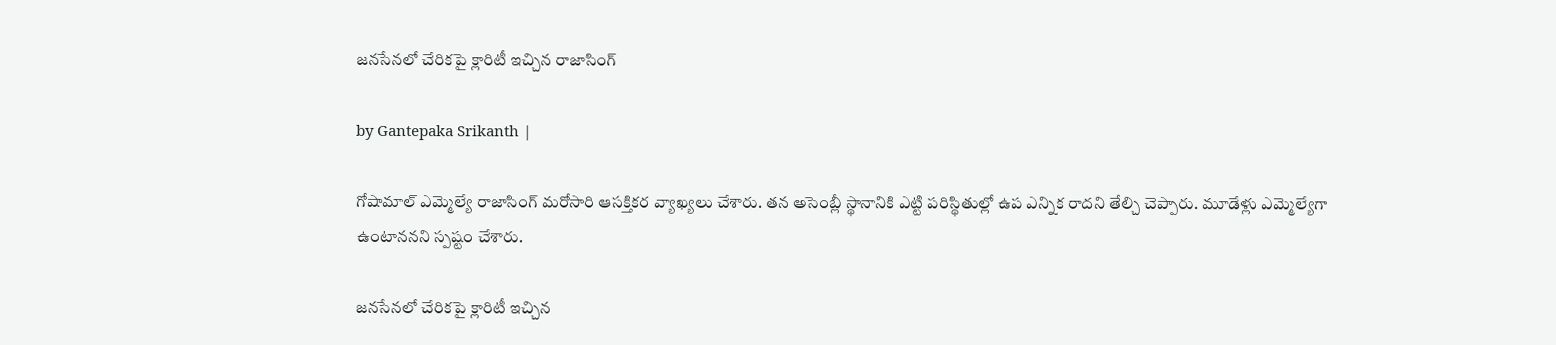జనసేనలో చేరికపై క్లారిటీ ఇచ్చిన రాజాసింగ్

by Gantepaka Srikanth |

గోషామాల్ ఎమ్మెల్యే రాజాసింగ్ మరోసారి ఆసక్తికర వ్యాఖ్యలు చేశారు. తన అసెంబ్లీ స్థానానికి ఎట్టి పరిస్థితుల్లో ఉప ఎన్నిక రాదని తేల్చి చెప్పారు. మూడేళ్లు ఎమ్మెల్యేగా ఉంటాననని స్పష్టం చేశారు.

జనసేనలో చేరికపై క్లారిటీ ఇచ్చిన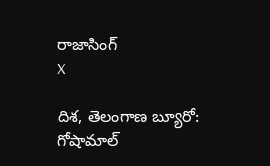రాజాసింగ్
X

దిశ, తెలంగాణ బ్యూరో: గోషామాల్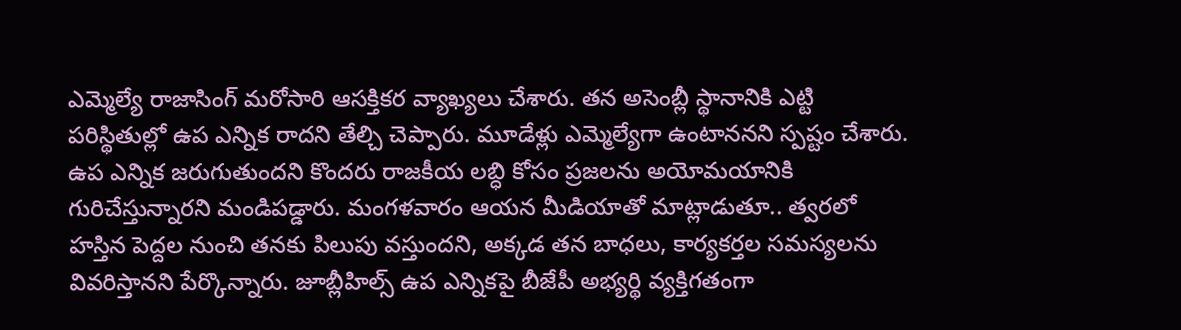ఎమ్మెల్యే రాజాసింగ్ మరోసారి ఆసక్తికర వ్యాఖ్యలు చేశారు. తన అసెంబ్లీ స్థానానికి ఎట్టి పరిస్థితుల్లో ఉప ఎన్నిక రాదని తేల్చి చెప్పారు. మూడేళ్లు ఎమ్మెల్యేగా ఉంటాననని స్పష్టం చేశారు. ఉప ఎన్నిక జరుగుతుందని కొందరు రాజకీయ లబ్ధి కోసం ప్రజలను అయోమయానికి గురిచేస్తున్నారని మండిపడ్డారు. మంగళవారం ఆయన మీడియాతో మాట్లాడుతూ.. త్వరలో హస్తిన పెద్దల నుంచి తనకు పిలుపు వస్తుందని, అక్కడ తన బాధలు, కార్యకర్తల సమస్యలను వివరిస్తానని పేర్కొన్నారు. జూబ్లీహిల్స్ ఉప ఎన్నికపై బీజేపీ అభ్యర్థి వ్యక్తిగతంగా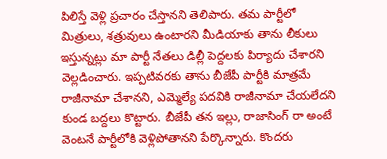పిలిస్తే వెళ్లి ప్రచారం చేస్తానని తెలిపారు. తమ పార్టీలో మిత్రులు, శత్రువులు ఉంటారని మీడియాకు తాను లీకులు ఇస్తున్నట్లు మా పార్టీ నేతలు డిల్లీ పెద్దలకు పిర్యాదు చేశారని వెల్లడించారు. ఇప్పటివరకు తాను బీజేపీ పార్టీకి మాత్రమే రాజీనామా చేశానని, ఎమ్మెల్యే పదవికి రాజీనామా చేయలేదని కుండ బద్దలు కొట్టారు. బీజేపీ తన ఇల్లు, రాజాసింగ్ రా అంటే వెంటనే పార్టీలోకి వెళ్లిపోతానని పేర్కొన్నారు. కొందరు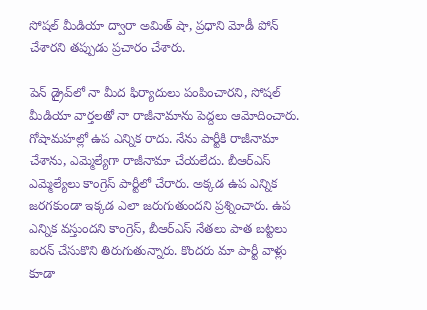సోషల్ మీడియా ద్వారా అమిత్ షా, ప్రధాని మోడీ పోన్ చేశారని తప్పుడు ప్రచారం చేశారు.

పెన్ డ్రైవ్‌లో నా మీద ఫిర్యాదులు పంపించారని, సోషల్ మీడియా వార్తలతో నా రాజీనామాను పెద్దలు ఆమోదించారు. గోషామహల్లో ఉప ఎన్నిక రాదు. నేను పార్టీకి రాజీనామా చేశాను, ఎమ్మెల్యేగా రాజీనామా చేయలేదు. బీఆర్ఎస్ ఎమ్మెల్యేలు కాంగ్రెస్ పార్టీలో చేరారు. అక్కడ ఉప ఎన్నిక జరగకుండా ఇక్కడ ఎలా జరుగుతుందని ప్రశ్నించారు. ఉప ఎన్నిక వస్తుందని కాంగ్రెస్, బీఆర్ఎస్ నేతలు పాత బట్టలు ఐరన్ చేసుకొని తిరుగుతున్నారు. కొందరు మా పార్టీ వాళ్లు కూడా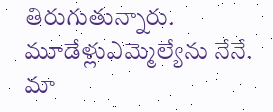తిరుగుతున్నారు. మూడేళ్లుఎమ్మెల్యేను నేనే. మా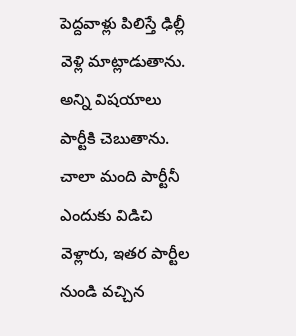పెద్దవాళ్లు పిలిస్తే ఢిల్లీ వెళ్లి మాట్లాడుతాను. అన్ని విషయాలు పార్టీకి చెబుతాను. చాలా మంది పార్టీనీ ఎందుకు విడిచి వెళ్లారు, ఇతర పార్టీల నుండి వచ్చిన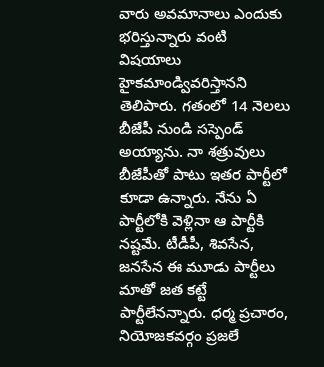వారు అవమానాలు ఎందుకు భరిస్తున్నారు వంటి విషయాలు హైకమాండ్వివరిస్తానని తెలిపారు. గతంలో 14 నెలలు బీజేపీ నుండి సస్పెండ్ అయ్యాను. నా శత్రువులు బీజేపీతో పాటు ఇతర పార్టీలో కూడా ఉన్నారు. నేను ఏ పార్టీలోకి వెళ్లినా ఆ పార్టీకి నష్టమే. టీడీపీ, శివసేన, జనసేన ఈ మూడు పార్టీలు మాతో జత కట్టే పార్టీలేనన్నారు. ధర్మ ప్రచారం, నియోజకవర్గం ప్రజలే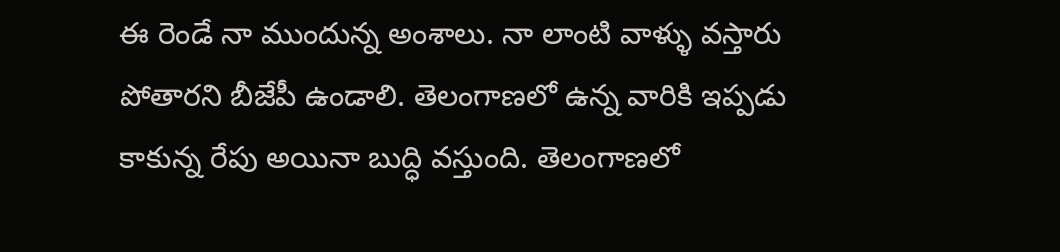ఈ రెండే నా ముందున్న అంశాలు. నా లాంటి వాళ్ళు వస్తారు పోతారని బీజేపీ ఉండాలి. తెలంగాణలో ఉన్న వారికి ఇప్పడు కాకున్న రేపు అయినా బుద్ధి వస్తుంది. తెలంగాణలో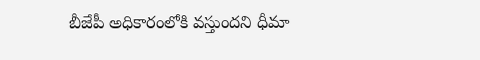బీజేపీ అధికారంలోకి వస్తుందని ధీమా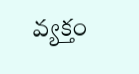వ్యక్తం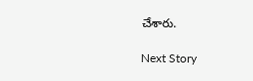చేశారు.

Next Story